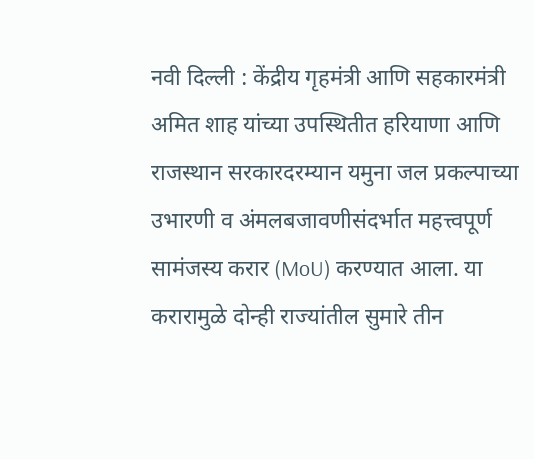नवी दिल्ली : केंद्रीय गृहमंत्री आणि सहकारमंत्री अमित शाह यांच्या उपस्थितीत हरियाणा आणि राजस्थान सरकारदरम्यान यमुना जल प्रकल्पाच्या उभारणी व अंमलबजावणीसंदर्भात महत्त्वपूर्ण सामंजस्य करार (MoU) करण्यात आला. या करारामुळे दोन्ही राज्यांतील सुमारे तीन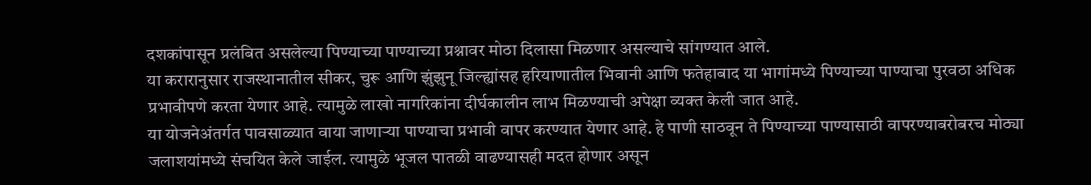दशकांपासून प्रलंबित असलेल्या पिण्याच्या पाण्याच्या प्रश्नावर मोठा दिलासा मिळणार असल्याचे सांगण्यात आले.
या करारानुसार राजस्थानातील सीकर, चुरू आणि झुंझुनू जिल्ह्यांसह हरियाणातील भिवानी आणि फतेहाबाद या भागांमध्ये पिण्याच्या पाण्याचा पुरवठा अधिक प्रभावीपणे करता येणार आहे. त्यामुळे लाखो नागरिकांना दीर्घकालीन लाभ मिळण्याची अपेक्षा व्यक्त केली जात आहे.
या योजनेअंतर्गत पावसाळ्यात वाया जाणाऱ्या पाण्याचा प्रभावी वापर करण्यात येणार आहे. हे पाणी साठवून ते पिण्याच्या पाण्यासाठी वापरण्याबरोबरच मोठ्या जलाशयांमध्ये संचयित केले जाईल. त्यामुळे भूजल पातळी वाढण्यासही मदत होणार असून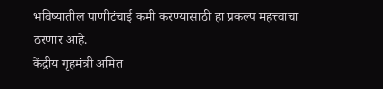भविष्यातील पाणीटंचाई कमी करण्यासाठी हा प्रकल्प महत्त्वाचा ठरणार आहे.
केंद्रीय गृहमंत्री अमित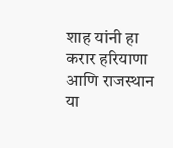शाह यांनी हा करार हरियाणा आणि राजस्थान या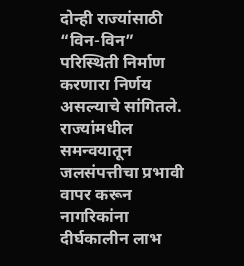दोन्ही राज्यांसाठी “विन-विन” परिस्थिती निर्माण करणारा निर्णय असल्याचे सांगितले. राज्यांमधील समन्वयातून जलसंपत्तीचा प्रभावी वापर करून नागरिकांना दीर्घकालीन लाभ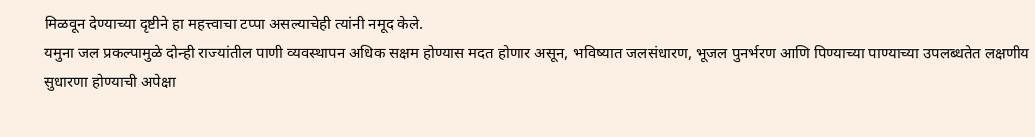मिळवून देण्याच्या दृष्टीने हा महत्त्वाचा टप्पा असल्याचेही त्यांनी नमूद केले.
यमुना जल प्रकल्पामुळे दोन्ही राज्यांतील पाणी व्यवस्थापन अधिक सक्षम होण्यास मदत होणार असून, भविष्यात जलसंधारण, भूजल पुनर्भरण आणि पिण्याच्या पाण्याच्या उपलब्धतेत लक्षणीय सुधारणा होण्याची अपेक्षा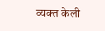व्यक्त केली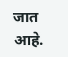जात आहे.